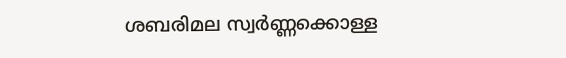ശബരിമല സ്വർണ്ണക്കൊള്ള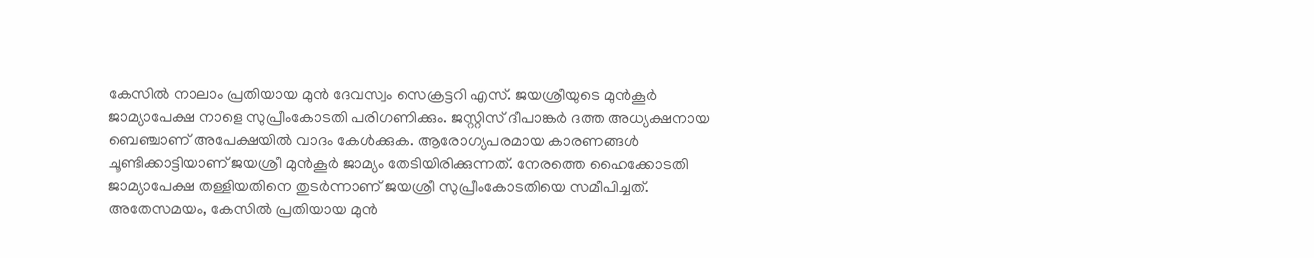കേസിൽ നാലാം പ്രതിയായ മുൻ ദേവസ്വം സെക്രട്ടറി എസ്. ജയശ്രീയുടെ മുൻകൂർ ജാമ്യാപേക്ഷ നാളെ സുപ്രീംകോടതി പരിഗണിക്കും. ജസ്റ്റിസ് ദീപാങ്കർ ദത്ത അധ്യക്ഷനായ ബെഞ്ചാണ് അപേക്ഷയിൽ വാദം കേൾക്കുക. ആരോഗ്യപരമായ കാരണങ്ങൾ ചൂണ്ടിക്കാട്ടിയാണ് ജയശ്രീ മുൻകൂർ ജാമ്യം തേടിയിരിക്കുന്നത്. നേരത്തെ ഹൈക്കോടതി ജാമ്യാപേക്ഷ തള്ളിയതിനെ തുടർന്നാണ് ജയശ്രീ സുപ്രീംകോടതിയെ സമീപിച്ചത്.
അതേസമയം, കേസിൽ പ്രതിയായ മുൻ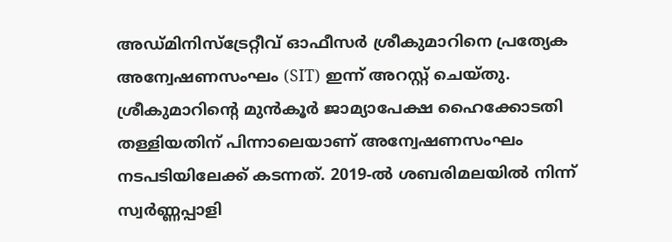അഡ്മിനിസ്ട്രേറ്റീവ് ഓഫീസർ ശ്രീകുമാറിനെ പ്രത്യേക അന്വേഷണസംഘം (SIT) ഇന്ന് അറസ്റ്റ് ചെയ്തു. ശ്രീകുമാറിന്റെ മുൻകൂർ ജാമ്യാപേക്ഷ ഹൈക്കോടതി തള്ളിയതിന് പിന്നാലെയാണ് അന്വേഷണസംഘം നടപടിയിലേക്ക് കടന്നത്. 2019-ൽ ശബരിമലയിൽ നിന്ന് സ്വർണ്ണപ്പാളി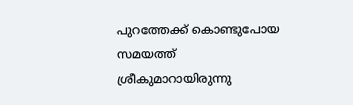പുറത്തേക്ക് കൊണ്ടുപോയ സമയത്ത് ശ്രീകുമാറായിരുന്നു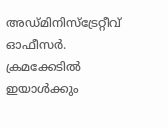അഡ്മിനിസ്ട്രേറ്റീവ് ഓഫീസർ. ക്രമക്കേടിൽ ഇയാൾക്കും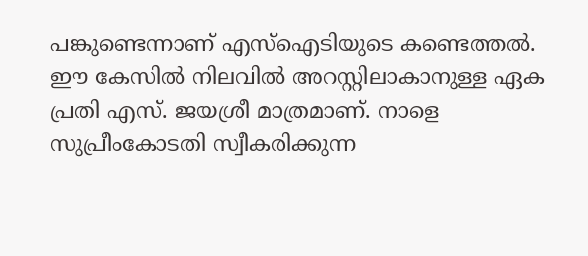പങ്കുണ്ടെന്നാണ് എസ്ഐടിയുടെ കണ്ടെത്തൽ.
ഈ കേസിൽ നിലവിൽ അറസ്റ്റിലാകാനുള്ള ഏക പ്രതി എസ്. ജയശ്രീ മാത്രമാണ്. നാളെ സുപ്രീംകോടതി സ്വീകരിക്കുന്ന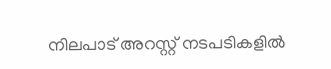നിലപാട് അറസ്റ്റ് നടപടികളിൽ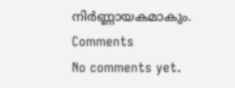നിർണ്ണായകമാകും.
Comments
No comments yet.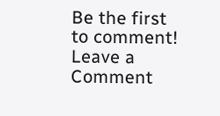Be the first to comment!
Leave a Comment